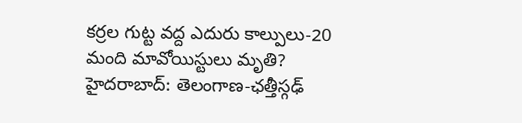కర్రల గుట్ట వద్ద ఎదురు కాల్పులు-20 మంది మావోయిస్టులు మృతి?
హైదరాబాద్: తెలంగాణ-ఛత్తీస్గఢ్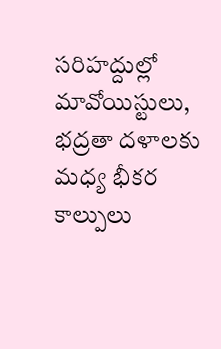సరిహద్దుల్లో మావోయిస్టులు, భద్రతా దళాలకు మధ్య భీకర కాల్పులు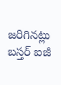జరిగినట్లు బస్తర్ ఐజీ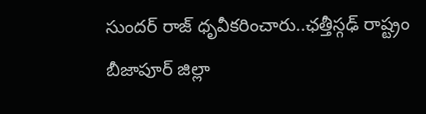సుందర్ రాజ్ ధృవీకరించారు..ఛత్తీస్గఢ్ రాష్ట్రం బీజాపూర్ జిల్లా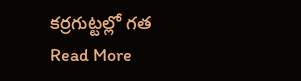కర్రగుట్టల్లో గత
Read More